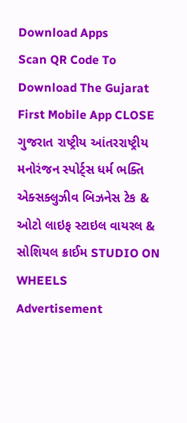Download Apps
Scan QR Code To Download The Gujarat First Mobile App CLOSE
ગુજરાત રાષ્ટ્રીય આંતરરાષ્ટ્રીય મનોરંજન સ્પોર્ટ્સ ધર્મ ભક્તિ એક્સક્લુઝીવ બિઝનેસ ટેક & ઓટો લાઇફ સ્ટાઇલ વાયરલ & સોશિયલ ક્રાઈમ STUDIO ON WHEELS
Advertisement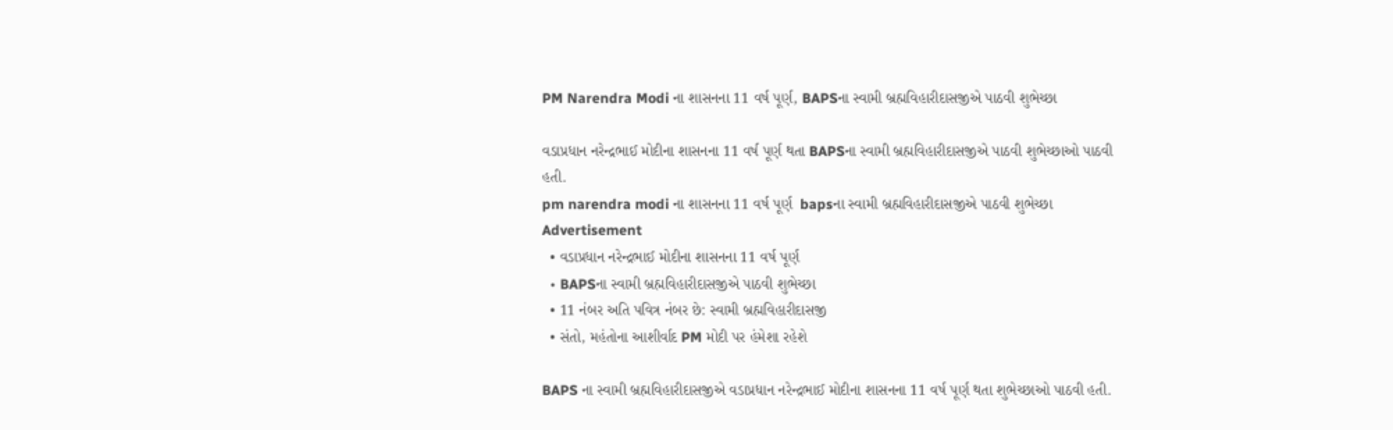PM Narendra Modi ના શાસનના 11 વર્ષ પૂર્ણ, BAPSના સ્વામી બ્રહ્મવિહારીદાસજીએ પાઠવી શુભેચ્છા

વડાપ્રધાન નરેન્દ્રભાઈ મોદીના શાસનના 11 વર્ષ પૂર્ણ થતા BAPSના સ્વામી બ્રહ્મવિહારીદાસજીએ પાઠવી શુભેચ્છાઓ પાઠવી હતી.
pm narendra modi ના શાસનના 11 વર્ષ પૂર્ણ  bapsના સ્વામી બ્રહ્મવિહારીદાસજીએ પાઠવી શુભેચ્છા
Advertisement
  • વડાપ્રધાન નરેન્દ્રભાઈ મોદીના શાસનના 11 વર્ષ પૂર્ણ
  • BAPSના સ્વામી બ્રહ્મવિહારીદાસજીએ પાઠવી શુભેચ્છા
  • 11 નંબર અતિ પવિત્ર નંબર છે: સ્વામી બ્રહ્મવિહારીદાસજી
  • સંતો, મહંતોના આશીર્વાદ PM મોદી પર હંમેશા રહેશે

BAPS ના સ્વામી બ્રહ્મવિહારીદાસજીએ વડાપ્રધાન નરેન્દ્રભાઈ મોદીના શાસનના 11 વર્ષ પૂર્ણ થતા શુભેચ્છાઓ પાઠવી હતી.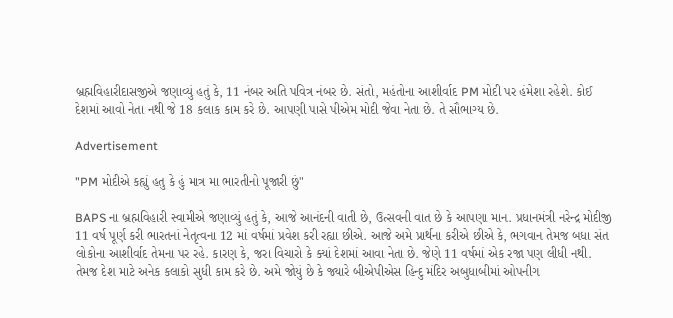બ્રહ્મવિહારીદાસજીએ જણાવ્યું હતું કે, 11 નંબર અતિ પવિત્ર નંબર છે. સંતો, મહંતોના આશીર્વાદ PM મોદી પર હંમેશા રહેશે. કોઈ દેશમાં આવો નેતા નથી જે 18 કલાક કામ કરે છે. આપણી પાસે પીએમ મોદી જેવા નેતા છે. તે સૌભાગ્ય છે.

Advertisement

"PM મોદીએ કહ્યું હતુ કે હું માત્ર મા ભારતીનો પૂજારી છું"

BAPS ના બ્રહ્મવિહારી સ્વામીએ જણાવ્યું હતું કે, આજે આનંદની વાતી છે, ઉત્સવની વાત છે કે આપણા માન. પ્રધાનમંત્રી નરેન્દ્ર મોદીજી 11 વર્ષ પૂર્ણ કરી ભારતનાં નેતૃત્વના 12 માં વર્ષમાં પ્રવેશ કરી રહ્યા છીએ. આજે અમે પ્રાર્થના કરીએ છીએ કે, ભગવાન તેમજ બધા સંત લોકોના આશીર્વાદ તેમના પર રહે. કારણ કે, જરા વિચારો કે ક્યાં દેશમાં આવા નેતા છે. જેણે 11 વર્ષમાં એક રજા પણ લીધી નથી. તેમજ દેશ માટે અનેક કલાકો સુધી કામ કરે છે. અમે જોયું છે કે જ્યારે બીએપીએસ હિન્દુ મંદિર અબુધાબીમાં ઓપનીગ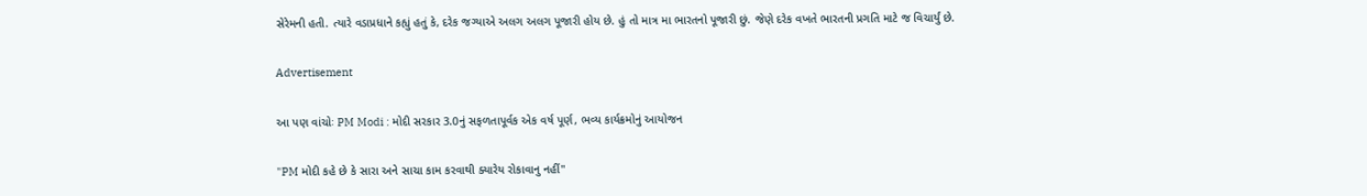સેરેમની હતી. ત્યારે વડાપ્રધાને કહ્યું હતું કે, દરેક જગ્યાએ અલગ અલગ પૂજારી હોય છે. હું તો માત્ર મા ભારતનો પૂજારી છું. જેણે દરેક વખતે ભારતની પ્રગતિ માટે જ વિચાર્યું છે.

Advertisement

આ પણ વાંચોઃ PM Modi : મોદી સરકાર 3.0નું સફળતાપૂર્વક એક વર્ષ પૂર્ણ, ભવ્ય કાર્યક્રમોનું આયોજન

"PM મોદી કહે છે કે સારા અને સાચા કામ કરવાથી ક્યારેય રોકાવાનુ નહીં"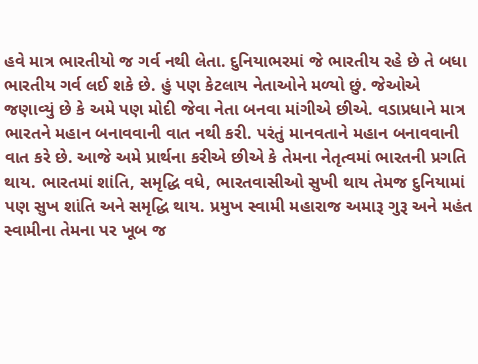હવે માત્ર ભારતીયો જ ગર્વ નથી લેતા. દુનિયાભરમાં જે ભારતીય રહે છે તે બધા ભારતીય ગર્વ લઈ શકે છે. હું પણ કેટલાય નેતાઓને મળ્યો છું. જેઓએ જણાવ્યું છે કે અમે પણ મોદી જેવા નેતા બનવા માંગીએ છીએ. વડાપ્રધાને માત્ર ભારતને મહાન બનાવવાની વાત નથી કરી. પરંતું માનવતાને મહાન બનાવવાની વાત કરે છે. આજે અમે પ્રાર્થના કરીએ છીએ કે તેમના નેતૃત્વમાં ભારતની પ્રગતિ થાય. ભારતમાં શાંતિ, સમૃદ્ધિ વધે, ભારતવાસીઓ સુખી થાય તેમજ દુનિયામાં પણ સુખ શાંતિ અને સમૃદ્ધિ થાય. પ્રમુખ સ્વામી મહારાજ અમારૂ ગુરૂ અને મહંત સ્વામીના તેમના પર ખૂબ જ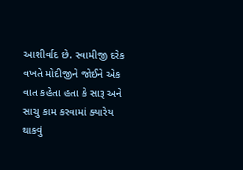આશીર્વાદ છે. સ્વામીજી દરેક વખતે મોદીજીને જોઈને એક વાત કહેતા હતા કે સારૂ અને સાચુ કામ કરવામાં ક્યારેય થાકવું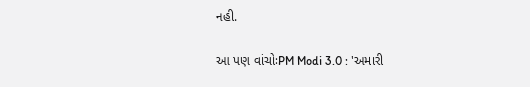નહી.

આ પણ વાંચોઃPM Modi 3.0 : 'અમારી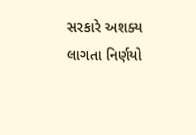સરકારે અશક્ય લાગતા નિર્ણયો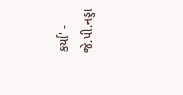કર્યા' - જે.પી.નડ્ડા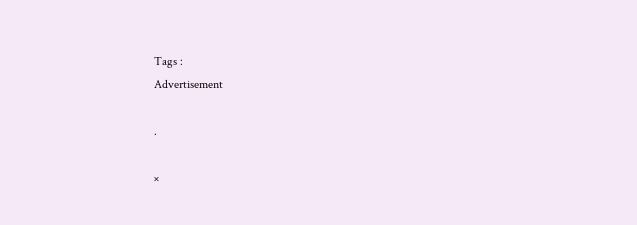Tags :
Advertisement

.

×